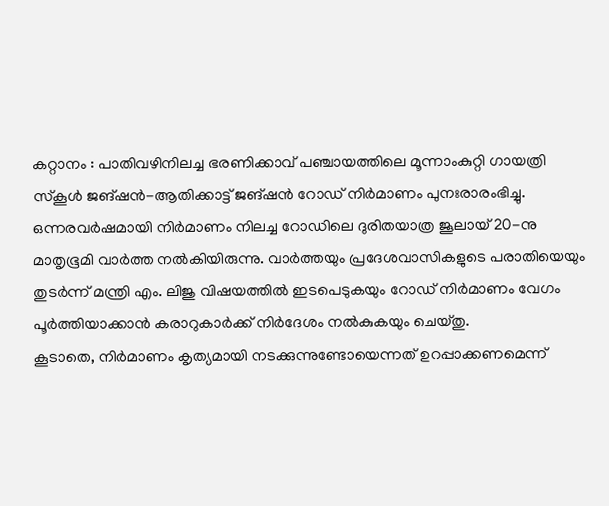കറ്റാനം : പാതിവഴിനിലച്ച ഭരണിക്കാവ് പഞ്ചായത്തിലെ മൂന്നാംകുറ്റി ഗായത്രി സ്കൂൾ ജങ്ഷൻ-ആതിക്കാട്ട് ജങ്ഷൻ റോഡ് നിർമാണം പുനഃരാരംഭിച്ചു. ഒന്നരവർഷമായി നിർമാണം നിലച്ച റോഡിലെ ദുരിതയാത്ര ജൂലായ് 20-നു മാതൃഭൂമി വാർത്ത നൽകിയിരുന്നു. വാർത്തയും പ്രദേശവാസികളുടെ പരാതിയെയും തുടർന്ന് മന്ത്രി എം. ലിജു വിഷയത്തിൽ ഇടപെടുകയും റോഡ് നിർമാണം വേഗം പൂർത്തിയാക്കാൻ കരാറുകാർക്ക് നിർദേശം നൽകുകയും ചെയ്തു.
കൂടാതെ, നിർമാണം കൃത്യമായി നടക്കുന്നുണ്ടോയെന്നത് ഉറപ്പാക്കണമെന്ന്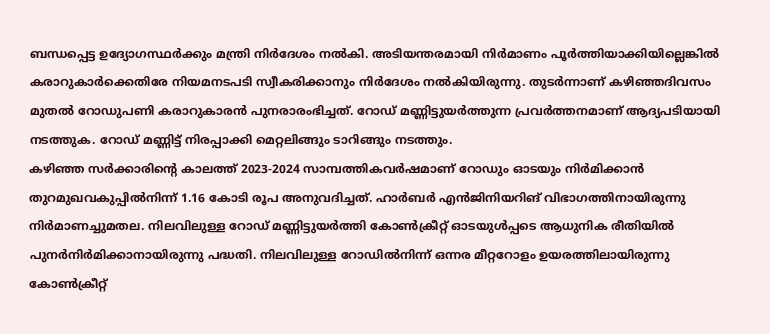ബന്ധപ്പെട്ട ഉദ്യോഗസ്ഥർക്കും മന്ത്രി നിർദേശം നൽകി. അടിയന്തരമായി നിർമാണം പൂർത്തിയാക്കിയില്ലെങ്കിൽ കരാറുകാർക്കെതിരേ നിയമനടപടി സ്വീകരിക്കാനും നിർദേശം നൽകിയിരുന്നു. തുടർന്നാണ് കഴിഞ്ഞദിവസം മുതൽ റോഡുപണി കരാറുകാരൻ പുനരാരംഭിച്ചത്. റോഡ് മണ്ണിട്ടുയർത്തുന്ന പ്രവർത്തനമാണ് ആദ്യപടിയായി നടത്തുക. റോഡ് മണ്ണിട്ട് നിരപ്പാക്കി മെറ്റലിങ്ങും ടാറിങ്ങും നടത്തും.
കഴിഞ്ഞ സർക്കാരിന്റെ കാലത്ത് 2023-2024 സാമ്പത്തികവർഷമാണ് റോഡും ഓടയും നിർമിക്കാൻ തുറമുഖവകുപ്പിൽനിന്ന് 1.16 കോടി രൂപ അനുവദിച്ചത്. ഹാർബർ എൻജിനിയറിങ് വിഭാഗത്തിനായിരുന്നു നിർമാണച്ചുമതല. നിലവിലുള്ള റോഡ് മണ്ണിട്ടുയർത്തി കോൺക്രീറ്റ് ഓടയുൾപ്പടെ ആധുനിക രീതിയിൽ പുനർനിർമിക്കാനായിരുന്നു പദ്ധതി. നിലവിലുള്ള റോഡിൽനിന്ന് ഒന്നര മീറ്ററോളം ഉയരത്തിലായിരുന്നു കോൺക്രീറ്റ്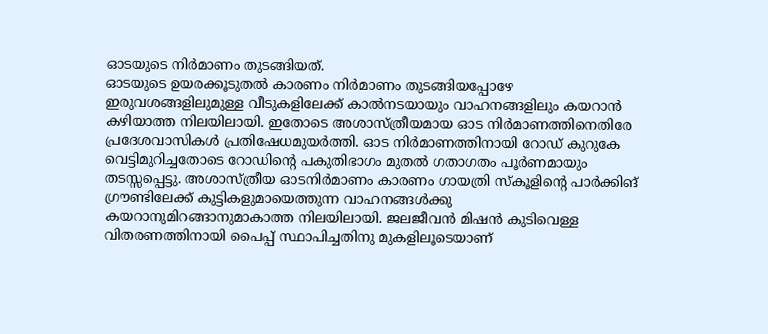ഓടയുടെ നിർമാണം തുടങ്ങിയത്.
ഓടയുടെ ഉയരക്കൂടുതൽ കാരണം നിർമാണം തുടങ്ങിയപ്പോഴേ ഇരുവശങ്ങളിലുമുള്ള വീടുകളിലേക്ക് കാൽനടയായും വാഹനങ്ങളിലും കയറാൻ കഴിയാത്ത നിലയിലായി. ഇതോടെ അശാസ്ത്രീയമായ ഓട നിർമാണത്തിനെതിരേ പ്രദേശവാസികൾ പ്രതിഷേധമുയർത്തി. ഓട നിർമാണത്തിനായി റോഡ് കുറുകേ വെട്ടിമുറിച്ചതോടെ റോഡിന്റെ പകുതിഭാഗം മുതൽ ഗതാഗതം പൂർണമായും തടസ്സപ്പെട്ടു. അശാസ്ത്രീയ ഓടനിർമാണം കാരണം ഗായത്രി സ്കൂളിന്റെ പാർക്കിങ് ഗ്രൗണ്ടിലേക്ക് കുട്ടികളുമായെത്തുന്ന വാഹനങ്ങൾക്കു കയറാനുമിറങ്ങാനുമാകാത്ത നിലയിലായി. ജലജീവൻ മിഷൻ കുടിവെള്ള വിതരണത്തിനായി പൈപ്പ് സ്ഥാപിച്ചതിനു മുകളിലൂടെയാണ്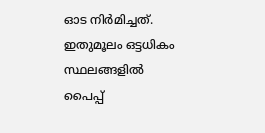ഓട നിർമിച്ചത്.
ഇതുമൂലം ഒട്ടധികം സ്ഥലങ്ങളിൽ പൈപ്പ്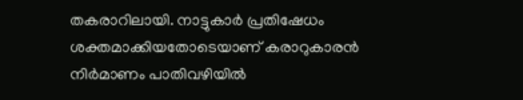തകരാറിലായി. നാട്ടുകാർ പ്രതിഷേധം ശക്തമാക്കിയതോടെയാണ് കരാറുകാരൻ നിർമാണം പാതിവഴിയിൽ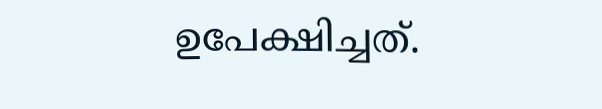ഉപേക്ഷിച്ചത്.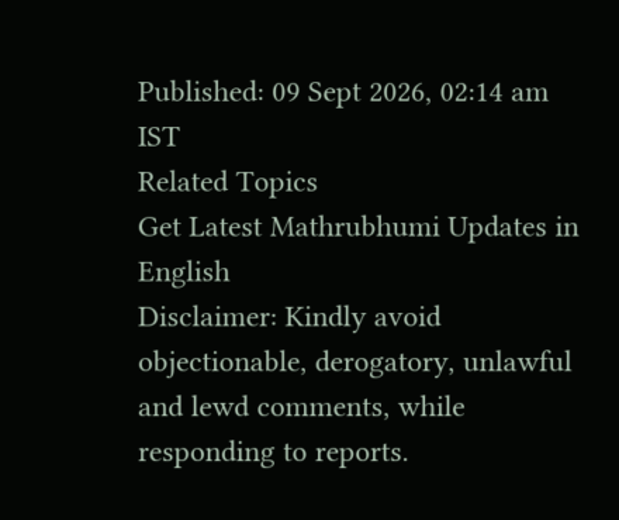Published: 09 Sept 2026, 02:14 am IST
Related Topics
Get Latest Mathrubhumi Updates in English
Disclaimer: Kindly avoid objectionable, derogatory, unlawful and lewd comments, while responding to reports.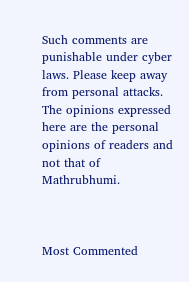Such comments are punishable under cyber laws. Please keep away from personal attacks. The opinions expressed here are the personal opinions of readers and not that of Mathrubhumi.



Most Commented